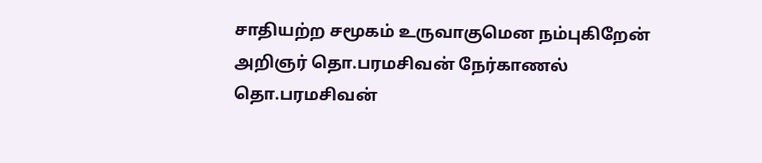சாதியற்ற சமூகம் உருவாகுமென நம்புகிறேன்
அறிஞர் தொ.பரமசிவன் நேர்காணல்
தொ.பரமசிவன்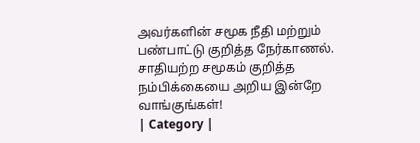அவர்களின் சமூக நீதி மற்றும் பண்பாட்டு குறித்த நேர்காணல். சாதியற்ற சமூகம் குறித்த நம்பிக்கையை அறிய இன்றே வாங்குங்கள்!
| Category |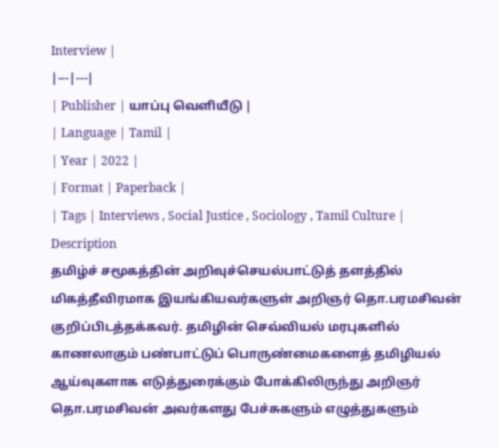Interview |
|---|---|
| Publisher | யாப்பு வெளியீடு |
| Language | Tamil |
| Year | 2022 |
| Format | Paperback |
| Tags | Interviews , Social Justice , Sociology , Tamil Culture |
Description
தமிழ்ச் சமூகத்தின் அறிவுச்செயல்பாட்டுத் தளத்தில் மிகத்தீவிரமாக இயங்கியவர்களுள் அறிஞர் தொ.பரமசிவன் குறிப்பிடத்தக்கவர். தமிழின் செவ்வியல் மரபுகளில் காணலாகும் பண்பாட்டுப் பொருண்மைகளைத் தமிழியல் ஆய்வுகளாக எடுத்துரைக்கும் போக்கிலிருந்து அறிஞர் தொ.பரமசிவன் அவர்களது பேச்சுகளும் எழுத்துகளும்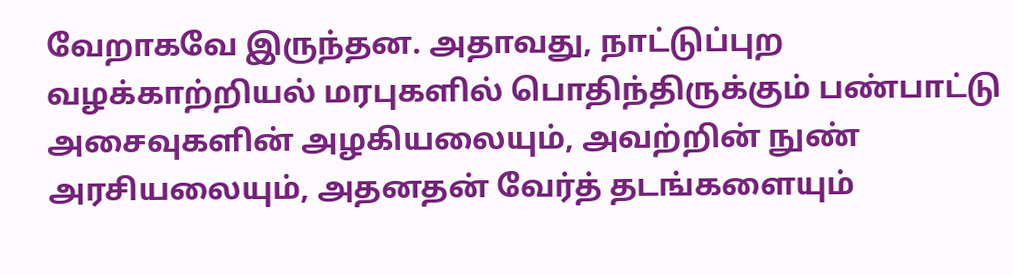வேறாகவே இருந்தன. அதாவது, நாட்டுப்புற வழக்காற்றியல் மரபுகளில் பொதிந்திருக்கும் பண்பாட்டு அசைவுகளின் அழகியலையும், அவற்றின் நுண் அரசியலையும், அதனதன் வேர்த் தடங்களையும்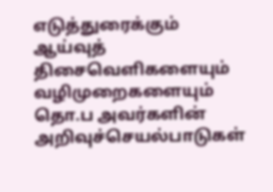எடுத்துரைக்கும் ஆய்வுத் திசைவெளிகளையும் வழிமுறைகளையும் தொ.ப அவர்களின் அறிவுச்செயல்பாடுகள்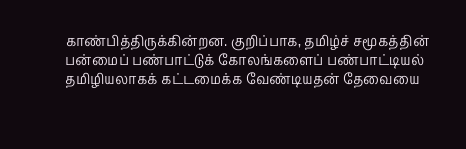காண்பித்திருக்கின்றன. குறிப்பாக, தமிழ்ச் சமூகத்தின் பன்மைப் பண்பாட்டுக் கோலங்களைப் பண்பாட்டியல் தமிழியலாகக் கட்டமைக்க வேண்டியதன் தேவையை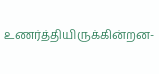உணர்த்தியிருக்கின்றன-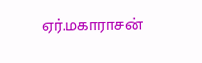ஏர்.மகாராசன்